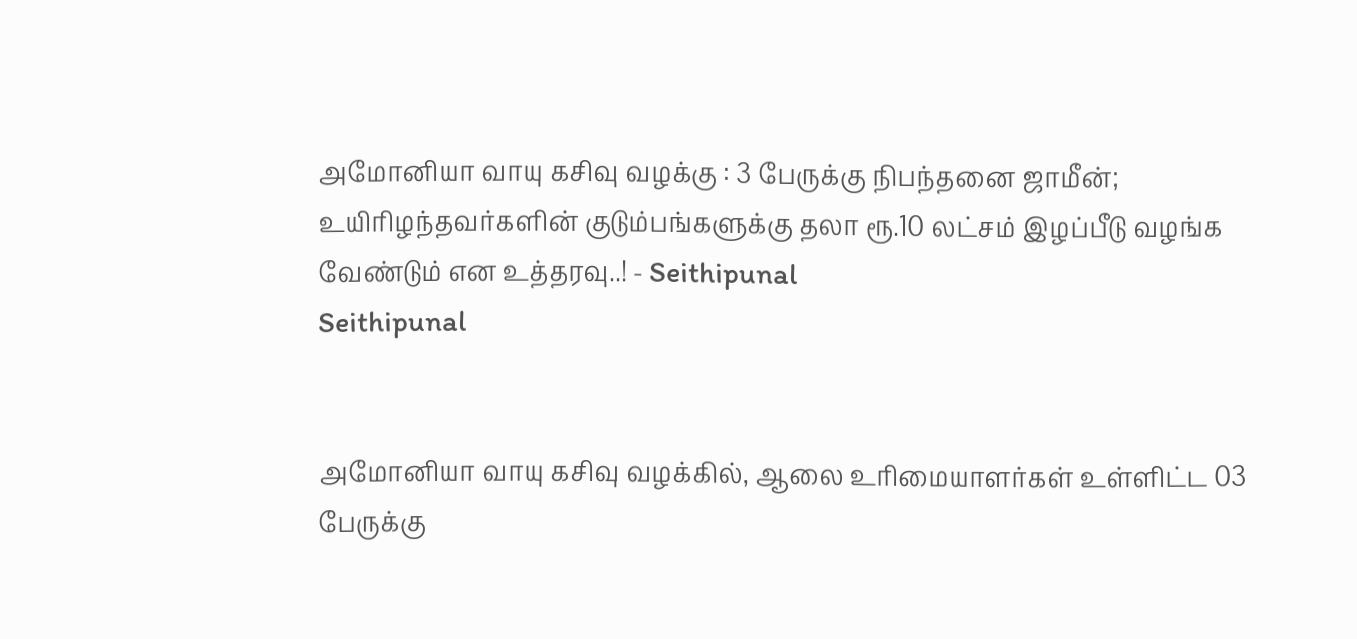அமோனியா வாயு கசிவு வழக்கு : 3 பேருக்கு நிபந்தனை ஜாமீன்; உயிரிழந்தவர்களின் குடும்பங்களுக்கு தலா ரூ.10 லட்சம் இழப்பீடு வழங்க வேண்டும் என உத்தரவு..! - Seithipunal
Seithipunal


அமோனியா வாயு கசிவு வழக்கில், ஆலை உரிமையாளர்கள் உள்ளிட்ட 03 பேருக்கு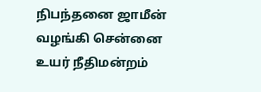நிபந்தனை ஜாமீன் வழங்கி சென்னை உயர் நீதிமன்றம்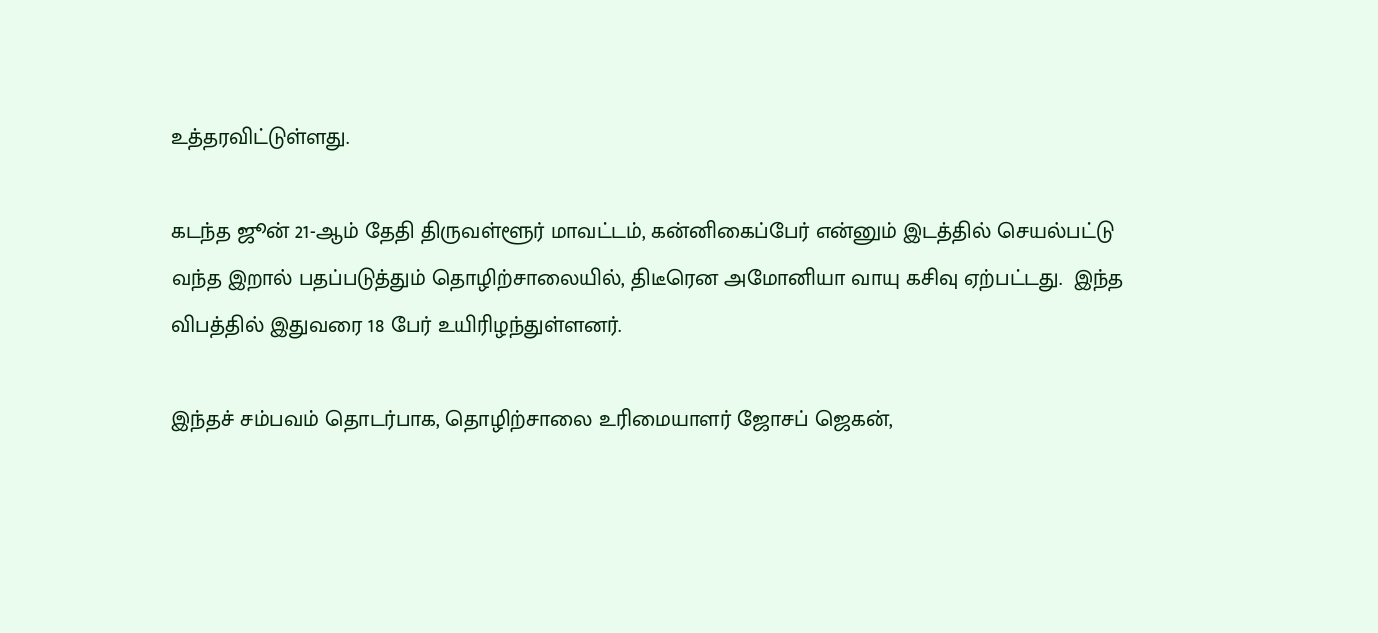உத்தரவிட்டுள்ளது.

கடந்த ஜூன் 21-ஆம் தேதி திருவள்ளூர் மாவட்டம், கன்னிகைப்பேர் என்னும் இடத்தில் செயல்பட்டு வந்த இறால் பதப்படுத்தும் தொழிற்சாலையில், திடீரென அமோனியா வாயு கசிவு ஏற்பட்டது.  இந்த விபத்தில் இதுவரை 18 பேர் உயிரிழந்துள்ளனர்.

இந்தச் சம்பவம் தொடர்பாக, தொழிற்சாலை உரிமையாளர் ஜோசப் ஜெகன்,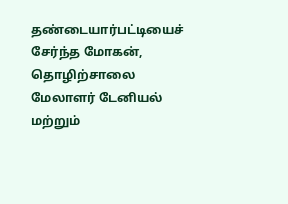தண்டையார்பட்டியைச் சேர்ந்த மோகன், தொழிற்சாலை மேலாளர் டேனியல் மற்றும்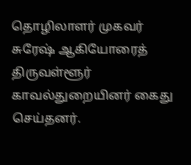தொழிலாளர் முகவர் சுரேஷ் ஆகியோரைத் திருவள்ளூர் காவல்துறையினர் கைது செய்தனர்.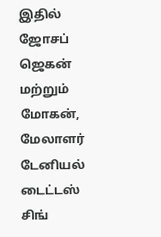இதில் ஜோசப் ஜெகன் மற்றும் மோகன், மேலாளர் டேனியல் டைட்டஸ் சிங்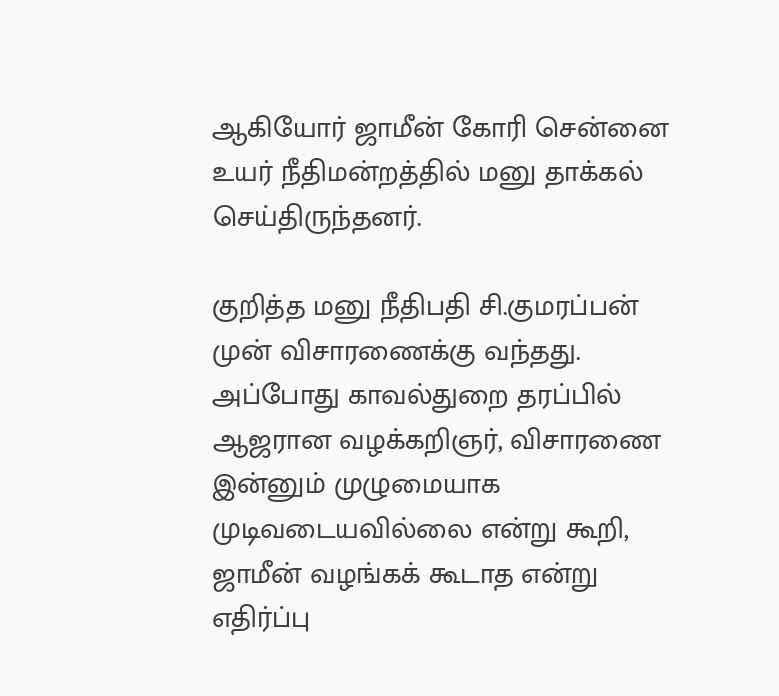ஆகியோர் ஜாமீன் கோரி சென்னை உயர் நீதிமன்றத்தில் மனு தாக்கல் செய்திருந்தனர்.

குறித்த மனு நீதிபதி சி.குமரப்பன் முன் விசாரணைக்கு வந்தது. அப்போது காவல்துறை தரப்பில் ஆஜரான வழக்கறிஞர், விசாரணை இன்னும் முழுமையாக முடிவடையவில்லை என்று கூறி, ஜாமீன் வழங்கக் கூடாத என்று எதிர்ப்பு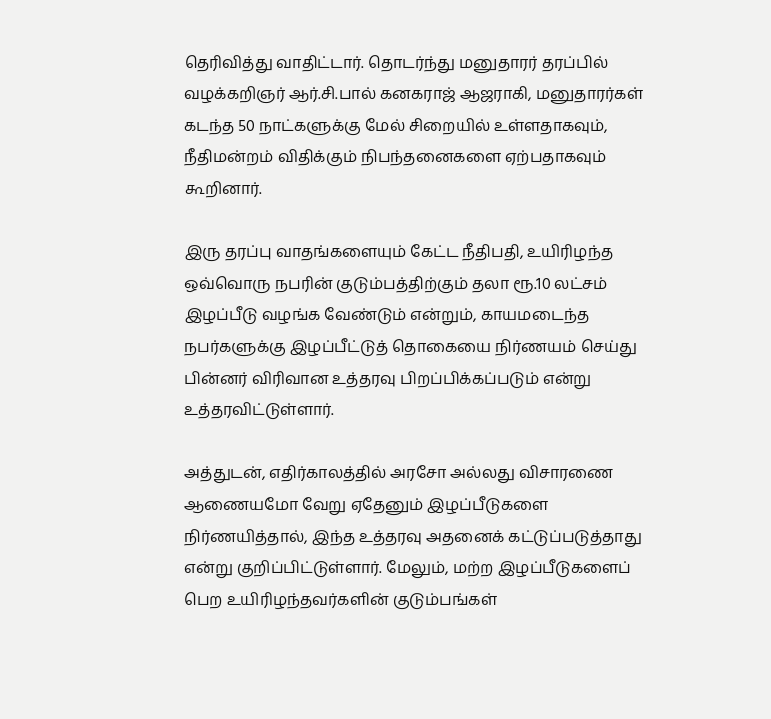தெரிவித்து வாதிட்டார். தொடர்ந்து மனுதாரர் தரப்பில் வழக்கறிஞர் ஆர்.சி.பால் கனகராஜ் ஆஜராகி, மனுதாரர்கள் கடந்த 50 நாட்களுக்கு மேல் சிறையில் உள்ளதாகவும், நீதிமன்றம் விதிக்கும் நிபந்தனைகளை ஏற்பதாகவும் கூறினார்.

இரு தரப்பு வாதங்களையும் கேட்ட நீதிபதி, உயிரிழந்த ஒவ்வொரு நபரின் குடும்பத்திற்கும் தலா ரூ.10 லட்சம் இழப்பீடு வழங்க வேண்டும் என்றும், காயமடைந்த நபர்களுக்கு இழப்பீட்டுத் தொகையை நிர்ணயம் செய்து பின்னர் விரிவான உத்தரவு பிறப்பிக்கப்படும் என்று உத்தரவிட்டுள்ளார்.

அத்துடன், எதிர்காலத்தில் அரசோ அல்லது விசாரணை ஆணையமோ வேறு ஏதேனும் இழப்பீடுகளை நிர்ணயித்தால், இந்த உத்தரவு அதனைக் கட்டுப்படுத்தாது என்று குறிப்பிட்டுள்ளார். மேலும், மற்ற இழப்பீடுகளைப் பெற உயிரிழந்தவர்களின் குடும்பங்கள்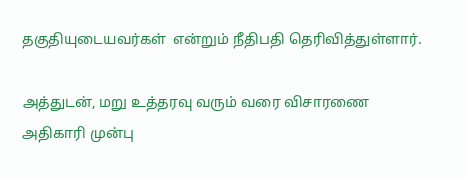தகுதியுடையவர்கள்  என்றும் நீதிபதி தெரிவித்துள்ளார்.

அத்துடன், மறு உத்தரவு வரும் வரை விசாரணை அதிகாரி முன்பு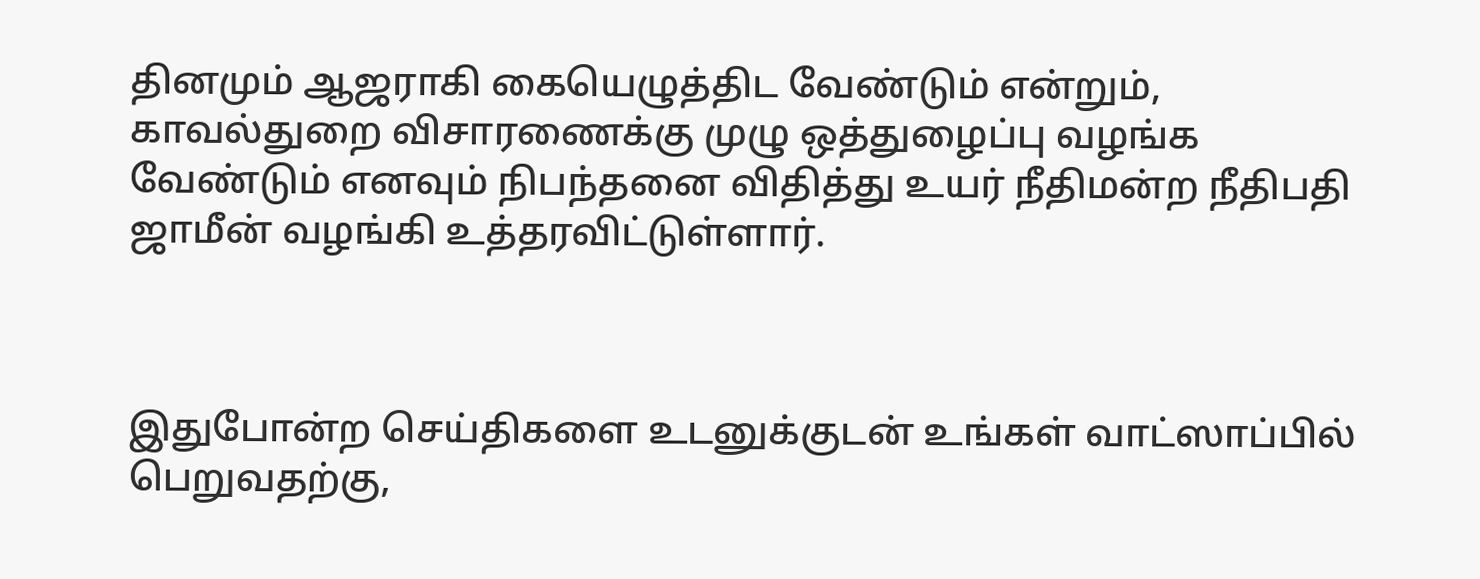தினமும் ஆஜராகி கையெழுத்திட வேண்டும் என்றும், காவல்துறை விசாரணைக்கு முழு ஒத்துழைப்பு வழங்க வேண்டும் எனவும் நிபந்தனை விதித்து உயர் நீதிமன்ற நீதிபதி ஜாமீன் வழங்கி உத்தரவிட்டுள்ளார்.



இதுபோன்ற செய்திகளை உடனுக்குடன் உங்கள் வாட்ஸாப்பில் பெறுவதற்கு,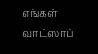எங்கள் வாட்ஸாப்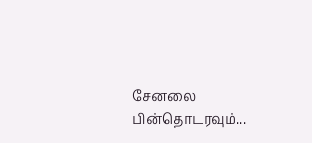சேனலை பின்தொடரவும்...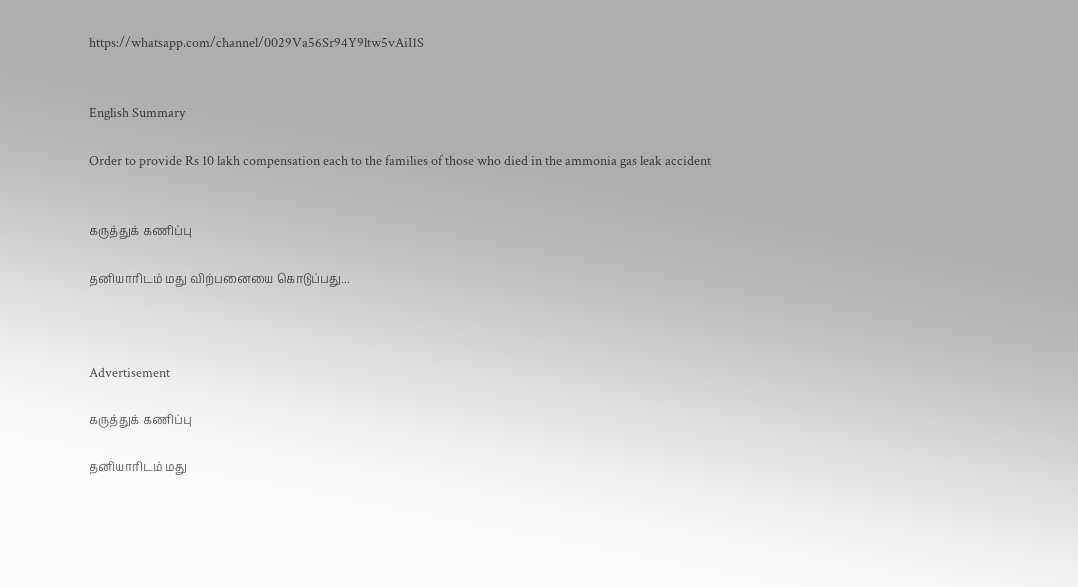https://whatsapp.com/channel/0029Va56Sr94Y9ltw5vAiI1S


English Summary

Order to provide Rs 10 lakh compensation each to the families of those who died in the ammonia gas leak accident


கருத்துக் கணிப்பு

தனியாரிடம் மது விற்பனையை கொடுப்பது...



Advertisement

கருத்துக் கணிப்பு

தனியாரிடம் மது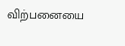விற்பனையை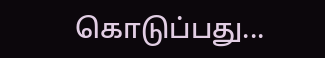கொடுப்பது...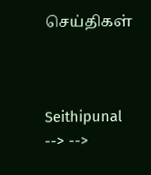செய்திகள்



Seithipunal
--> -->